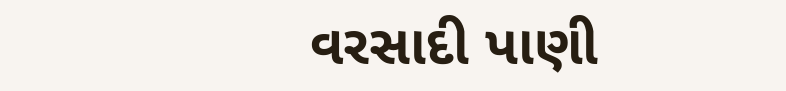વરસાદી પાણી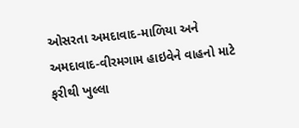ઓસરતા અમદાવાદ-માળિયા અને અમદાવાદ-વીરમગામ હાઇવેને વાહનો માટે ફરીથી ખુલ્લા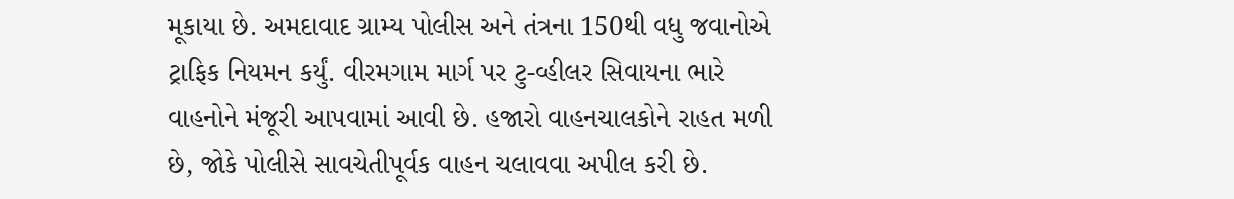મૂકાયા છે. અમદાવાદ ગ્રામ્ય પોલીસ અને તંત્રના 150થી વધુ જવાનોએ ટ્રાફિક નિયમન કર્યું. વીરમગામ માર્ગ પર ટુ-વ્હીલર સિવાયના ભારે વાહનોને મંજૂરી આપવામાં આવી છે. હજારો વાહનચાલકોને રાહત મળી છે, જોકે પોલીસે સાવચેતીપૂર્વક વાહન ચલાવવા અપીલ કરી છે.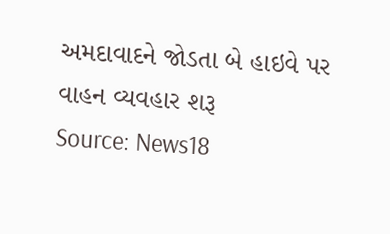અમદાવાદને જોડતા બે હાઇવે પર વાહન વ્યવહાર શરૂ
Source: News18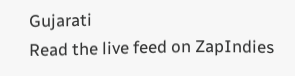Gujarati
Read the live feed on ZapIndies